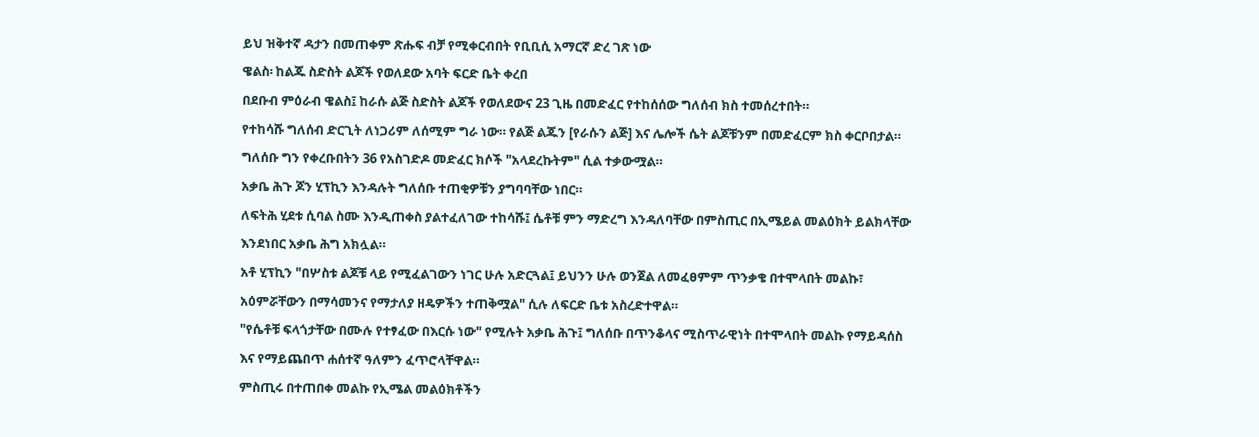ይህ ዝቅተኛ ዳታን በመጠቀም ጽሑፍ ብቻ የሚቀርብበት የቢቢሲ አማርኛ ድረ ገጽ ነው
ዌልስ፡ ከልጁ ስድስት ልጆች የወለደው አባት ፍርድ ቤት ቀረበ
በደቡብ ምዕራብ ዌልስ፤ ከራሱ ልጅ ስድስት ልጆች የወለደውና 23 ጊዜ በመድፈር የተከሰሰው ግለሰብ ክስ ተመሰረተበት።
የተከሳሹ ግለሰብ ድርጊት ለነጋሪም ለሰሚም ግራ ነው። የልጅ ልጁን [የራሱን ልጅ] እና ሌሎች ሴት ልጆቹንም በመድፈርም ክስ ቀርቦበታል።
ግለሰቡ ግን የቀረቡበትን 36 የአስገድዶ መድፈር ክሶች "አላደረኩትም" ሲል ተቃውሟል።
አቃቤ ሕጉ ጆን ሂፕኪን እንዳሉት ግለሰቡ ተጠቂዎቹን ያግባባቸው ነበር።
ለፍትሕ ሂደቱ ሲባል ስሙ እንዲጠቀስ ያልተፈለገው ተከሳሹ፤ ሴቶቹ ምን ማድረግ እንዳለባቸው በምስጢር በኢሜይል መልዕክት ይልክላቸው እንደነበር አቃቤ ሕግ አክሏል።
አቶ ሂፕኪን "በሦስቱ ልጆቹ ላይ የሚፈልገውን ነገር ሁሉ አድርጓል፤ ይህንን ሁሉ ወንጀል ለመፈፀምም ጥንቃቄ በተሞላበት መልኩ፣ አዕምሯቸውን በማሳመንና የማታለያ ዘዴዎችን ተጠቅሟል" ሲሉ ለፍርድ ቤቱ አስረድተዋል።
"የሴቶቹ ፍላጎታቸው በሙሉ የተፃፈው በእርሱ ነው" የሚሉት አቃቤ ሕጉ፤ ግለሰቡ በጥንቆላና ሚስጥራዊነት በተሞላበት መልኩ የማይዳሰስ እና የማይጨበጥ ሐሰተኛ ዓለምን ፈጥሮላቸዋል።
ምስጢሩ በተጠበቀ መልኩ የኢሜል መልዕክቶችን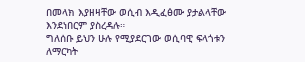በመላክ እያዘዛቸው ወሲብ እዲፈፅሙ ያታልላቸው እንደነበርም ያስረዳሉ።
ግለሰቡ ይህን ሁሉ የሚያደርገው ወሲባዊ ፍላጎቱን ለማርካት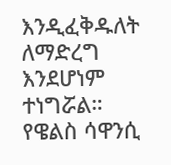እንዲፈቅዱለት ለማድረግ እንደሆነም ተነግሯል።
የዌልስ ሳዋንሲ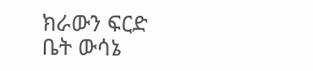ክራውን ፍርድ ቤት ውሳኔ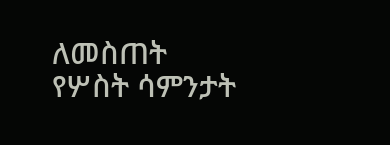ለመስጠት የሦስት ሳምንታት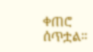ቀጠሮ ሰጥቷል።